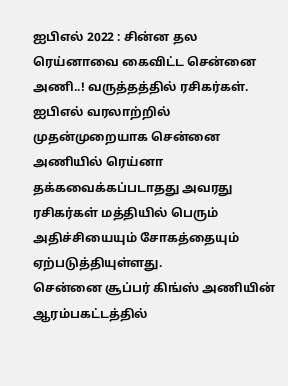ஐபிஎல் 2022 : சின்ன தல ரெய்னாவை கைவிட்ட சென்னை அணி..! வருத்தத்தில் ரசிகர்கள்.
ஐபிஎல் வரலாற்றில் முதன்முறையாக சென்னை அணியில் ரெய்னா தக்கவைக்கப்படாதது அவரது ரசிகர்கள் மத்தியில் பெரும் அதிச்சியையும் சோகத்தையும் ஏற்படுத்தியுள்ளது.
சென்னை சூப்பர் கிங்ஸ் அணியின் ஆரம்பகட்டத்தில்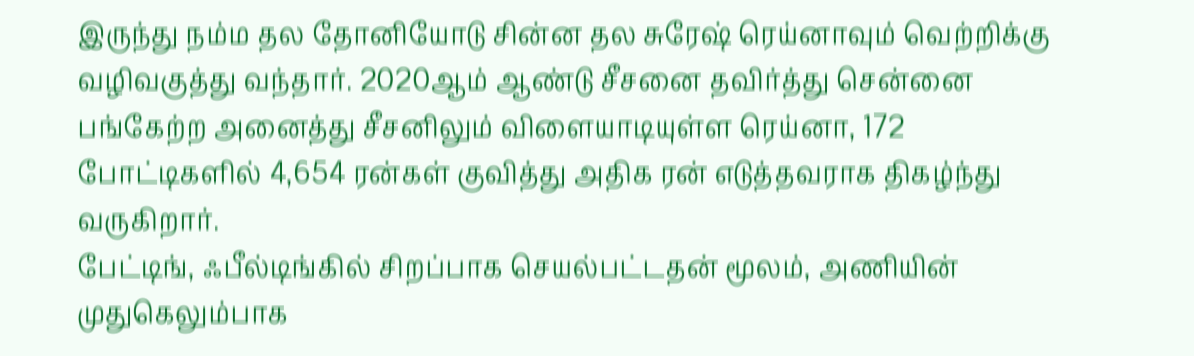இருந்து நம்ம தல தோனியோடு சின்ன தல சுரேஷ் ரெய்னாவும் வெற்றிக்கு வழிவகுத்து வந்தார். 2020ஆம் ஆண்டு சீசனை தவிர்த்து சென்னை பங்கேற்ற அனைத்து சீசனிலும் விளையாடியுள்ள ரெய்னா, 172 போட்டிகளில் 4,654 ரன்கள் குவித்து அதிக ரன் எடுத்தவராக திகழ்ந்து வருகிறார்.
பேட்டிங், ஃபீல்டிங்கில் சிறப்பாக செயல்பட்டதன் மூலம், அணியின் முதுகெலும்பாக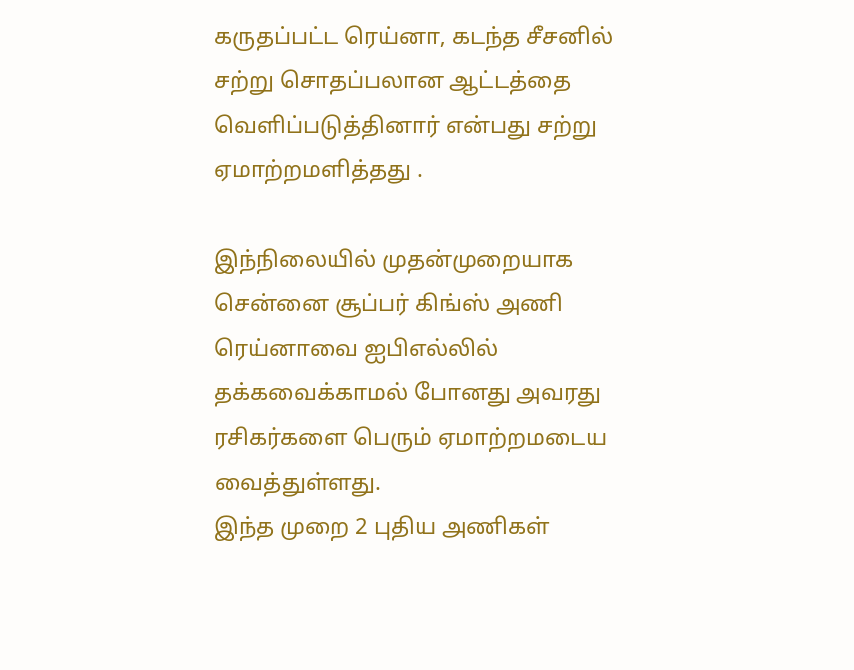கருதப்பட்ட ரெய்னா, கடந்த சீசனில் சற்று சொதப்பலான ஆட்டத்தை வெளிப்படுத்தினார் என்பது சற்று ஏமாற்றமளித்தது .

இந்நிலையில் முதன்முறையாக சென்னை சூப்பர் கிங்ஸ் அணி ரெய்னாவை ஐபிஎல்லில் தக்கவைக்காமல் போனது அவரது ரசிகர்களை பெரும் ஏமாற்றமடைய வைத்துள்ளது.
இந்த முறை 2 புதிய அணிகள்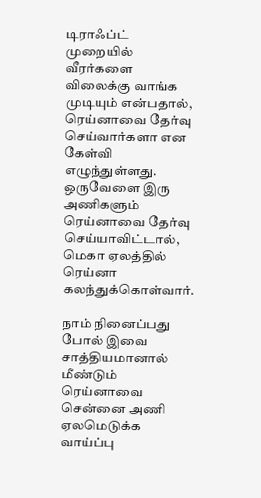டிராஃப்ட் முறையில் வீரர்களை விலைக்கு வாங்க முடியும் என்பதால், ரெய்னாவை தேர்வு செய்வார்களா என கேள்வி எழுந்துள்ளது. ஒருவேளை இரு அணிகளும் ரெய்னாவை தேர்வு செய்யாவிட்டால், மெகா ஏலத்தில் ரெய்னா கலந்துக்கொள்வார்.

நாம் நினைப்பது போல் இவை சாத்தியமானால் மீண்டும் ரெய்னாவை சென்னை அணி ஏலமெடுக்க வாய்ப்பு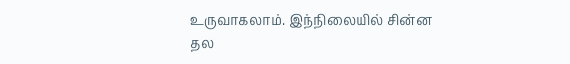உருவாகலாம். இந்நிலையில் சின்ன தல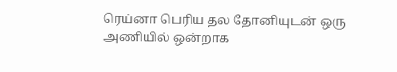ரெய்னா பெரிய தல தோனியுடன் ஒரு அணியில் ஒன்றாக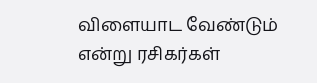விளையாட வேண்டும் என்று ரசிகர்கள்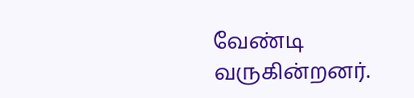வேண்டி வருகின்றனர்.